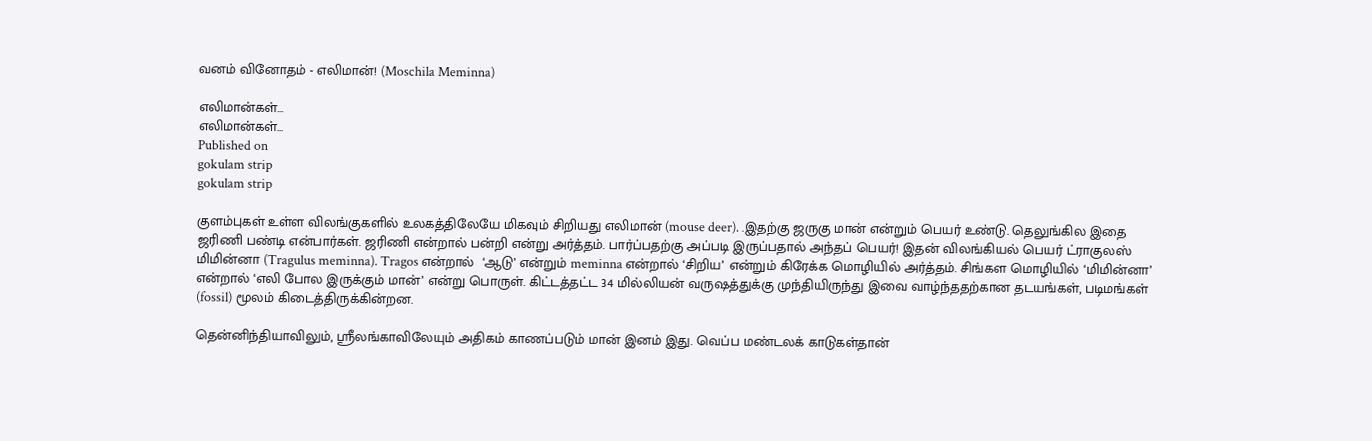வனம் வினோதம் - எலிமான்! (Moschila Meminna)

எலிமான்கள்...
எலிமான்கள்...
Published on
gokulam strip
gokulam strip

குளம்புகள் உள்ள விலங்குகளில் உலகத்திலேயே மிகவும் சிறியது எலிமான் (mouse deer). .இதற்கு ஜருகு மான் என்றும் பெயர் உண்டு. தெலுங்கில இதை ஜரிணி பண்டி என்பார்கள். ஜரிணி என்றால் பன்றி என்று அர்த்தம். பார்ப்பதற்கு அப்படி இருப்பதால் அந்தப் பெயர்! இதன் விலங்கியல் பெயர் ட்ராகுலஸ் மிமின்னா (Tragulus meminna). Tragos என்றால்  ‘ஆடு’ என்றும் meminna என்றால் ‘சிறிய’ என்றும் கிரேக்க மொழியில் அர்த்தம். சிங்கள மொழியில் ‘மிமின்னா’  என்றால் ‘எலி போல இருக்கும் மான்’ என்று பொருள். கிட்டத்தட்ட 34 மில்லியன் வருஷத்துக்கு முந்தியிருந்து இவை வாழ்ந்ததற்கான தடயங்கள், படிமங்கள் (fossil) மூலம் கிடைத்திருக்கின்றன.

தென்னிந்தியாவிலும், ஸ்ரீலங்காவிலேயும் அதிகம் காணப்படும் மான் இனம் இது. வெப்ப மண்டலக் காடுகள்தான்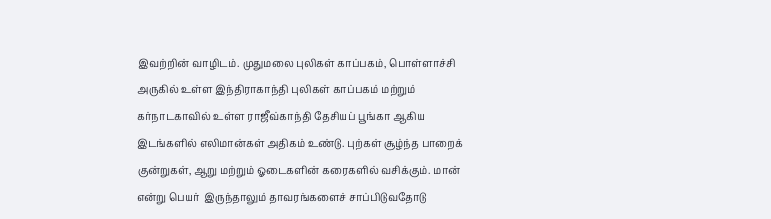இவற்றின் வாழிடம். முதுமலை புலிகள் காப்பகம், பொள்ளாச்சி அருகில் உள்ள இந்திராகாந்தி புலிகள் காப்பகம் மற்றும் கர்நாடகாவில் உள்ள ராஜீவ்காந்தி தேசியப் பூங்கா ஆகிய இடங்களில் எலிமான்கள் அதிகம் உண்டு. புற்கள் சூழ்ந்த பாறைக் குன்றுகள், ஆறு மற்றும் ஓடைகளின் கரைகளில் வசிக்கும். மான் என்று பெயர்  இருந்தாலும் தாவரங்களைச் சாப்பிடுவதோடு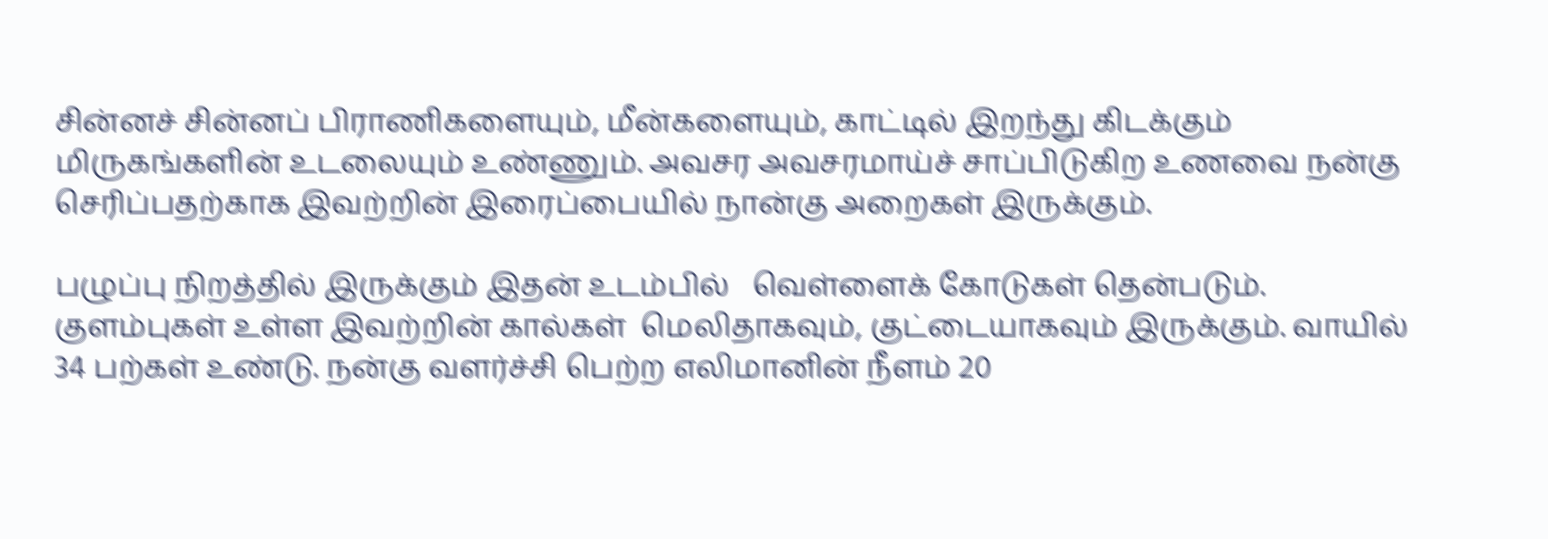சின்னச் சின்னப் பிராணிகளையும், மீன்களையும், காட்டில் இறந்து கிடக்கும் மிருகங்களின் உடலையும் உண்ணும். அவசர அவசரமாய்ச் சாப்பிடுகிற உணவை நன்கு செரிப்பதற்காக இவற்றின் இரைப்பையில் நான்கு அறைகள் இருக்கும்.

பழுப்பு நிறத்தில் இருக்கும் இதன் உடம்பில்   வெள்ளைக் கோடுகள் தென்படும். குளம்புகள் உள்ள இவற்றின் கால்கள்  மெலிதாகவும், குட்டையாகவும் இருக்கும். வாயில் 34 பற்கள் உண்டு. நன்கு வளர்ச்சி பெற்ற எலிமானின் நீளம் 20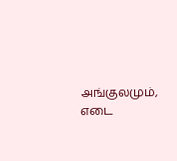அங்குலமும்,  எடை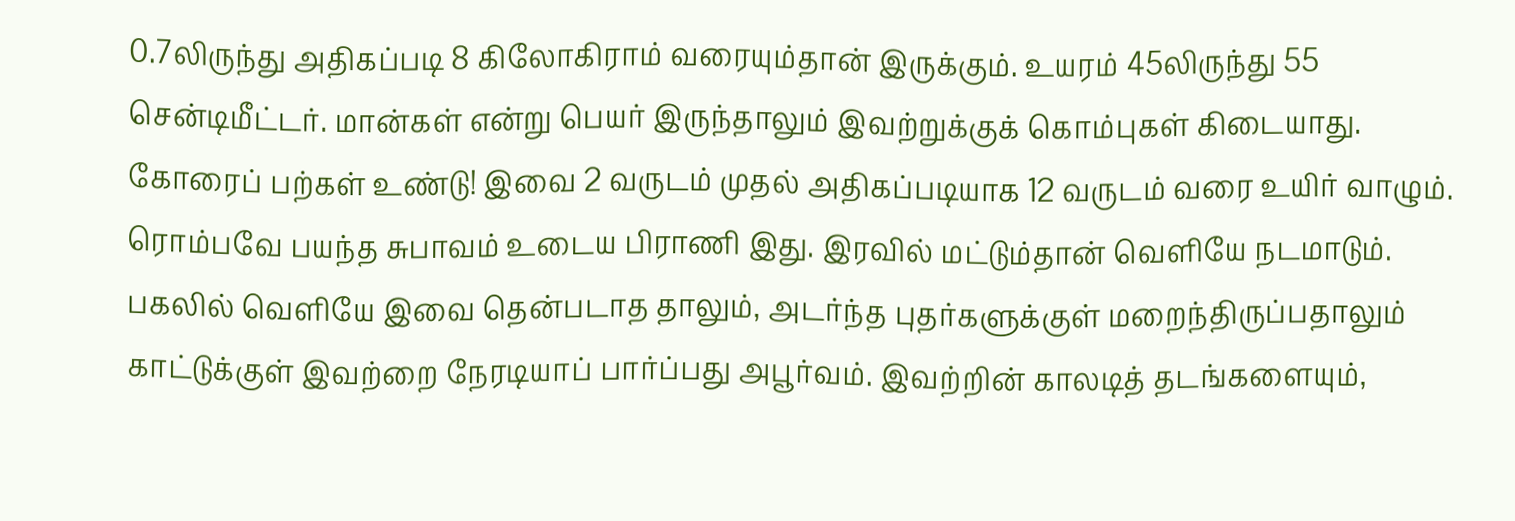0.7லிருந்து அதிகப்படி 8 கிலோகிராம் வரையும்தான் இருக்கும். உயரம் 45லிருந்து 55 சென்டிமீட்டர். மான்கள் என்று பெயர் இருந்தாலும் இவற்றுக்குக் கொம்புகள் கிடையாது. கோரைப் பற்கள் உண்டு! இவை 2 வருடம் முதல் அதிகப்படியாக 12 வருடம் வரை உயிர் வாழும். ரொம்பவே பயந்த சுபாவம் உடைய பிராணி இது. இரவில் மட்டும்தான் வெளியே நடமாடும். பகலில் வெளியே இவை தென்படாத தாலும், அடர்ந்த புதர்களுக்குள் மறைந்திருப்பதாலும் காட்டுக்குள் இவற்றை நேரடியாப் பார்ப்பது அபூர்வம். இவற்றின் காலடித் தடங்களையும்,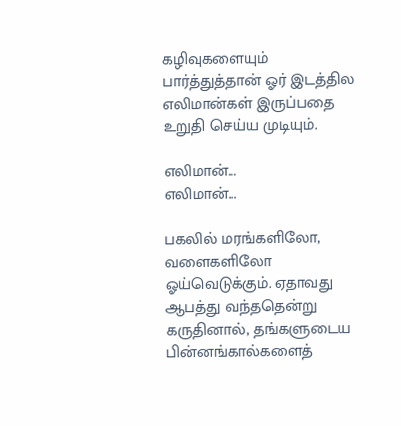கழிவுகளையும் பார்த்துத்தான் ஓர் இடத்தில எலிமான்கள் இருப்பதை உறுதி செய்ய முடியும்.

எலிமான்...
எலிமான்...

பகலில் மரங்களிலோ, வளைகளிலோ ஓய்வெடுக்கும். ஏதாவது ஆபத்து வந்ததென்று கருதினால், தங்களுடைய பின்னங்கால்களைத்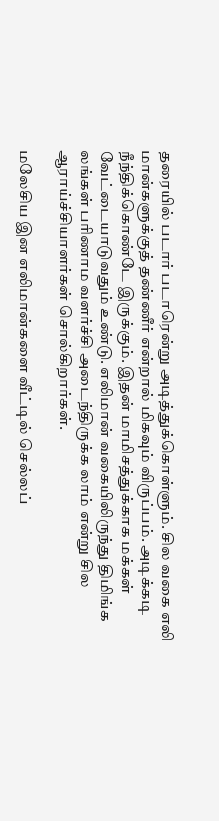தரையில் படார் படாரென்று அடித்துக்கொள்ளும். சில வகை எலி மான்களுக்குத் தண்ணீர் என்றால் மிகவும் விருப்பம். அடிக்கடி நீந்திக்கொண்டே இருக்கும். இதன் மாமிசத்துக்காக மக்கள் வேட்டையாடுவதும் உண்டு. எலிமான் வகையிலிருந்து திமிங்க லங்கள் பரிணாம வளர்ச்சி அடைந்திருக்க லாம் என்று சில ஆராய்ச்சியாளர்கள் சொல்கிறார்கள்.

மலேசிய இன எலிமான்களை வீட்டில் செல்லப்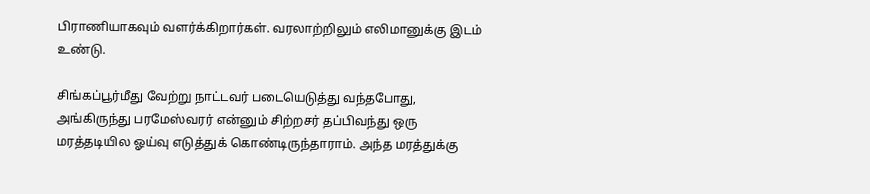பிராணியாகவும் வளர்க்கிறார்கள். வரலாற்றிலும் எலிமானுக்கு இடம் உண்டு.

சிங்கப்பூர்மீது வேற்று நாட்டவர் படையெடுத்து வந்தபோது, அங்கிருந்து பரமேஸ்வரர் என்னும் சிற்றசர் தப்பிவந்து ஒரு மரத்தடியில ஓய்வு எடுத்துக் கொண்டிருந்தாராம். அந்த மரத்துக்கு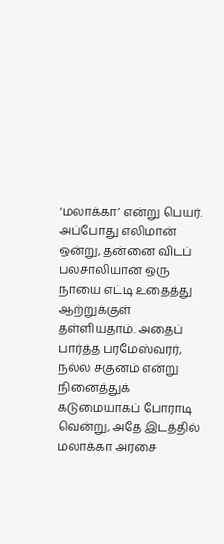‘மலாக்கா’ என்று பெயர். அப்போது எலிமான் ஒன்று, தன்னை விடப் பலசாலியான ஒரு நாயை எட்டி உதைத்து ஆற்றுக்குள் தள்ளியதாம். அதைப் பார்த்த பரமேஸ்வரர், நல்ல சகுனம் என்று நினைத்துக்  கடுமையாகப் போராடி வென்று, அதே இடத்தில் மலாக்கா அரசை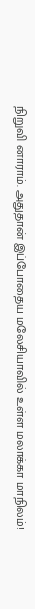நிறுவி னாராம். அதுதான் இப்போதைய மலேசியாவில் உள்ள மலாக்கா மாநிலம்!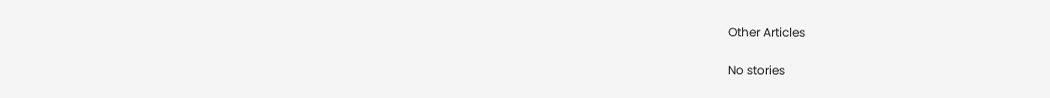Other Articles

No stories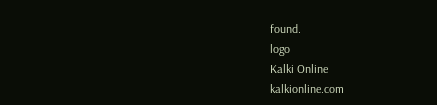found.
logo
Kalki Online
kalkionline.com